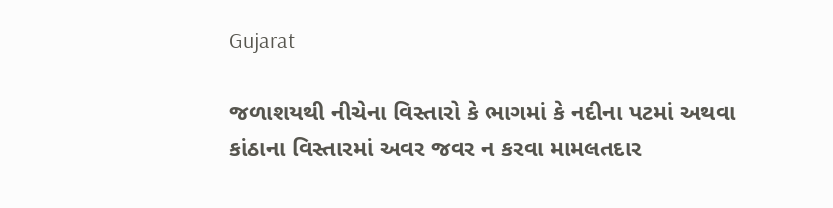Gujarat

જળાશયથી નીચેના વિસ્તારો કે ભાગમાં કે નદીના પટમાં અથવા કાંઠાના વિસ્તારમાં અવર જવર ન કરવા મામલતદાર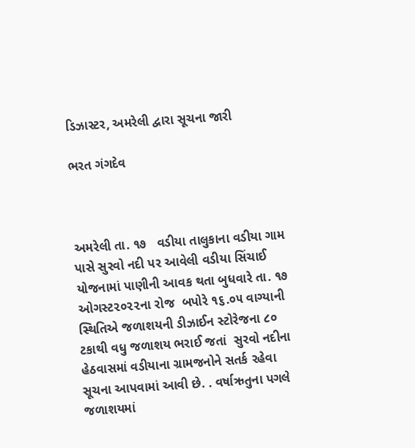ડિઝાસ્ટર, અમરેલી દ્વારા સૂચના જારી

ભરત ગંગદેવ



અમરેલી તા. ૧૭   વડીયા તાલુકાના વડીયા ગામ પાસે સુરવો નદી પર આવેલી વડીયા સિંચાઈ યોજનામાં પાણીની આવક થતા બુધવારે તા. ૧૭ ઓગસ્ટ૨૦૨૨ના રોજ  બપોરે ૧૬.૦૫ વાગ્યાની સ્થિતિએ જળાશયની ડીઝાઈન સ્ટોરેજના ૮૦ ટકાથી વધુ જળાશય ભરાઈ જતાં  સુરવો નદીના હેઠવાસમાં વડીયાના ગ્રામજનોને સતર્ક રહેવા સૂચના આપવામાં આવી છે. . વર્ષાઋતુના પગલે જળાશયમાં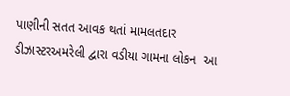પાણીની સતત આવક થતાં મામલતદાર ડીઝાસ્ટરઅમરેલી દ્વારા વડીયા ગામના લોકન  આ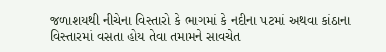જળાશયથી નીચેના વિસ્તારો કે ભાગમાં કે નદીના પટમાં અથવા કાંઠાના વિસ્તારમાં વસતા હોય તેવા તમામને સાવચેત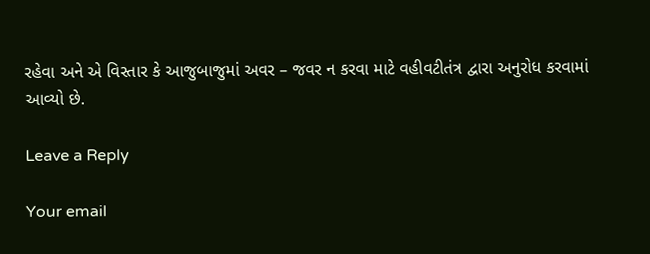રહેવા અને એ વિસ્તાર કે આજુબાજુમાં અવર – જવર ન કરવા માટે વહીવટીતંત્ર દ્વારા અનુરોધ કરવામાં આવ્યો છે.

Leave a Reply

Your email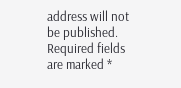address will not be published. Required fields are marked *